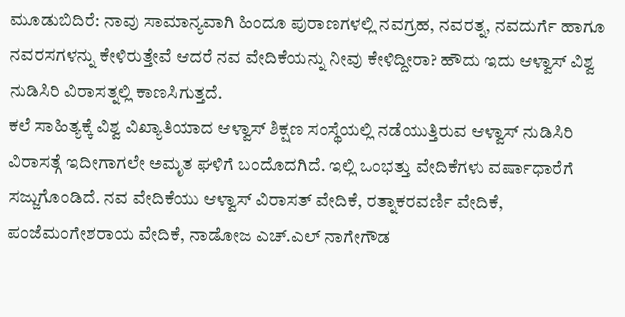ಮೂಡುಬಿದಿರೆ: ನಾವು ಸಾಮಾನ್ಯವಾಗಿ ಹಿಂದೂ ಪುರಾಣಗಳಲ್ಲಿ ನವಗ್ರಹ, ನವರತ್ನ, ನವದುರ್ಗೆ ಹಾಗೂ ನವರಸಗಳನ್ನು ಕೇಳಿರುತ್ತೇವೆ ಆದರೆ ನವ ವೇದಿಕೆಯನ್ನು ನೀವು ಕೇಳಿದ್ದೀರಾ? ಹೌದು ಇದು ಆಳ್ವಾಸ್ ವಿಶ್ವ ನುಡಿಸಿರಿ ವಿರಾಸತ್ನಲ್ಲಿ ಕಾಣಸಿಗುತ್ತದೆ.
ಕಲೆ ಸಾಹಿತ್ಯಕ್ಕೆ ವಿಶ್ವ ವಿಖ್ಯಾತಿಯಾದ ಆಳ್ವಾಸ್ ಶಿಕ್ಷಣ ಸಂಸ್ಥೆಯಲ್ಲಿ ನಡೆಯುತ್ತಿರುವ ಆಳ್ವಾಸ್ ನುಡಿಸಿರಿ ವಿರಾಸತ್ಗೆ ಇದೀಗಾಗಲೇ ಅಮೃತ ಘಳಿಗೆ ಬಂದೊದಗಿದೆ. ಇಲ್ಲಿ ಒಂಭತ್ತು ವೇದಿಕೆಗಳು ವರ್ಷಾಧಾರೆಗೆ ಸಜ್ಜುಗೊಂಡಿದೆ. ನವ ವೇದಿಕೆಯು ಆಳ್ವಾಸ್ ವಿರಾಸತ್ ವೇದಿಕೆ, ರತ್ನಾಕರವರ್ಣಿ ವೇದಿಕೆ, ಪಂಜೆಮಂಗೇಶರಾಯ ವೇದಿಕೆ, ನಾಡೋಜ ಎಚ್.ಎಲ್ ನಾಗೇಗೌಡ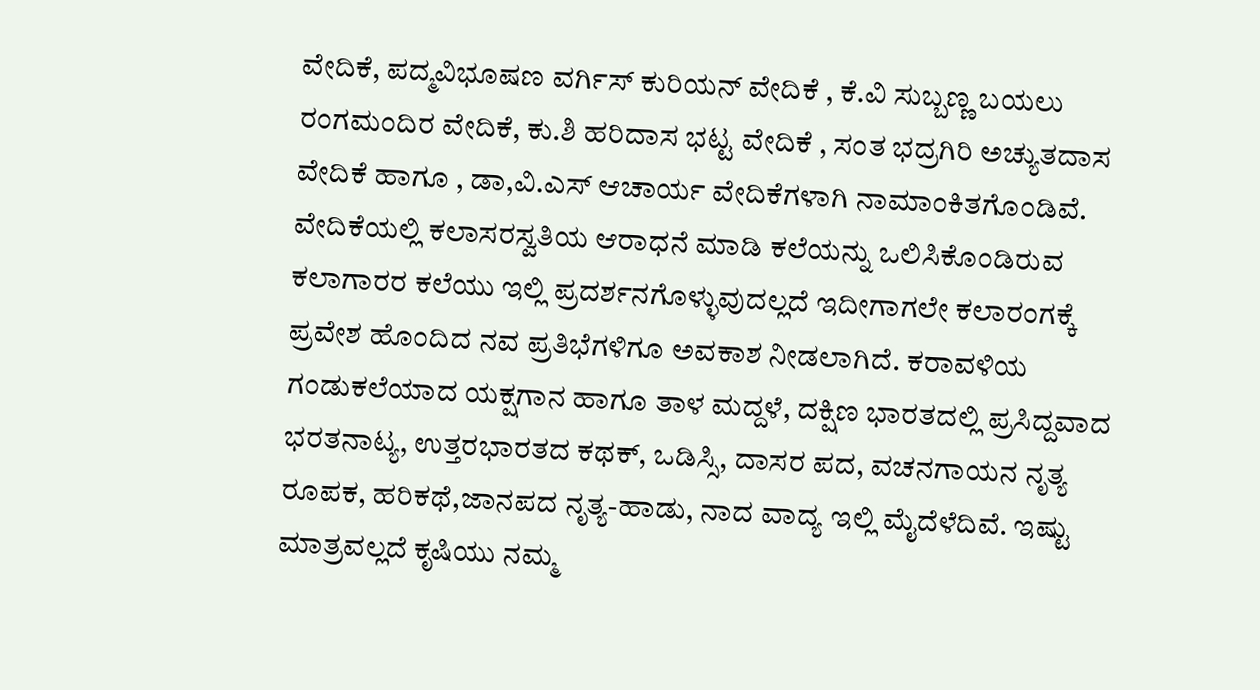ವೇದಿಕೆ, ಪದ್ಮವಿಭೂಷಣ ವರ್ಗಿಸ್ ಕುರಿಯನ್ ವೇದಿಕೆ , ಕೆ.ವಿ ಸುಬ್ಬಣ್ಣ ಬಯಲು ರಂಗಮಂದಿರ ವೇದಿಕೆ, ಕು.ಶಿ ಹರಿದಾಸ ಭಟ್ಟ ವೇದಿಕೆ , ಸಂತ ಭದ್ರಗಿರಿ ಅಚ್ಯುತದಾಸ ವೇದಿಕೆ ಹಾಗೂ , ಡಾ,ವಿ.ಎಸ್ ಆಚಾರ್ಯ ವೇದಿಕೆಗಳಾಗಿ ನಾಮಾಂಕಿತಗೊಂಡಿವೆ.
ವೇದಿಕೆಯಲ್ಲಿ ಕಲಾಸರಸ್ವತಿಯ ಆರಾಧನೆ ಮಾಡಿ ಕಲೆಯನ್ನು ಒಲಿಸಿಕೊಂಡಿರುವ ಕಲಾಗಾರರ ಕಲೆಯು ಇಲ್ಲಿ ಪ್ರದರ್ಶನಗೊಳ್ಳುವುದಲ್ಲದೆ ಇದೀಗಾಗಲೇ ಕಲಾರಂಗಕ್ಕೆ ಪ್ರವೇಶ ಹೊಂದಿದ ನವ ಪ್ರತಿಭೆಗಳಿಗೂ ಅವಕಾಶ ನೀಡಲಾಗಿದೆ. ಕರಾವಳಿಯ ಗಂಡುಕಲೆಯಾದ ಯಕ್ಷಗಾನ ಹಾಗೂ ತಾಳ ಮದ್ದಳೆ, ದಕ್ಷಿಣ ಭಾರತದಲ್ಲಿ ಪ್ರಸಿದ್ದವಾದ ಭರತನಾಟ್ಯ, ಉತ್ತರಭಾರತದ ಕಥಕ್, ಒಡಿಸ್ಸಿ, ದಾಸರ ಪದ, ವಚನಗಾಯನ ನೃತ್ಯ ರೂಪಕ, ಹರಿಕಥೆ,ಜಾನಪದ ನೃತ್ಯ-ಹಾಡು, ನಾದ ವಾದ್ಯ ಇಲ್ಲಿ ಮೈದೆಳೆದಿವೆ. ಇಷ್ಟು ಮಾತ್ರವಲ್ಲದೆ ಕೃಷಿಯು ನಮ್ಮ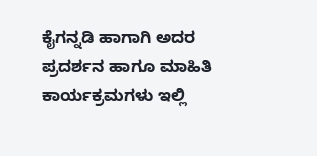ಕೈಗನ್ನಡಿ ಹಾಗಾಗಿ ಅದರ ಪ್ರದರ್ಶನ ಹಾಗೂ ಮಾಹಿತಿ ಕಾರ್ಯಕ್ರಮಗಳು ಇಲ್ಲಿ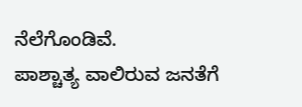ನೆಲೆಗೊಂಡಿವೆ.
ಪಾಶ್ಚಾತ್ಯ ವಾಲಿರುವ ಜನತೆಗೆ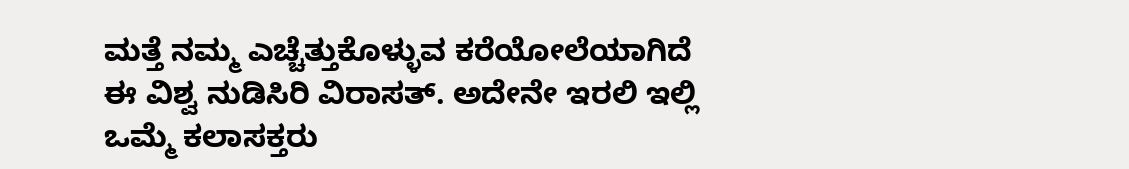ಮತ್ತೆ ನಮ್ಮ ಎಚ್ಚೆತ್ತುಕೊಳ್ಳುವ ಕರೆಯೋಲೆಯಾಗಿದೆ ಈ ವಿಶ್ವ ನುಡಿಸಿರಿ ವಿರಾಸತ್. ಅದೇನೇ ಇರಲಿ ಇಲ್ಲಿ ಒಮ್ಮೆ ಕಲಾಸಕ್ತರು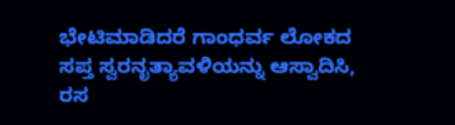ಭೇಟಿಮಾಡಿದರೆ ಗಾಂಧರ್ವ ಲೋಕದ ಸಪ್ತ ಸ್ವರನೃತ್ಯಾವಳಿಯನ್ನು ಆಸ್ವಾದಿಸಿ, ರಸ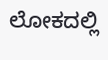ಲೋಕದಲ್ಲಿ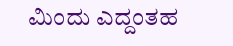ಮಿಂದು ಎದ್ದಂತಹ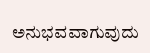ಅನುಭವವಾಗುವುದು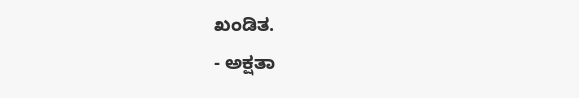ಖಂಡಿತ.
- ಅಕ್ಷತಾ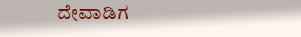ದೇವಾಡಿಗ